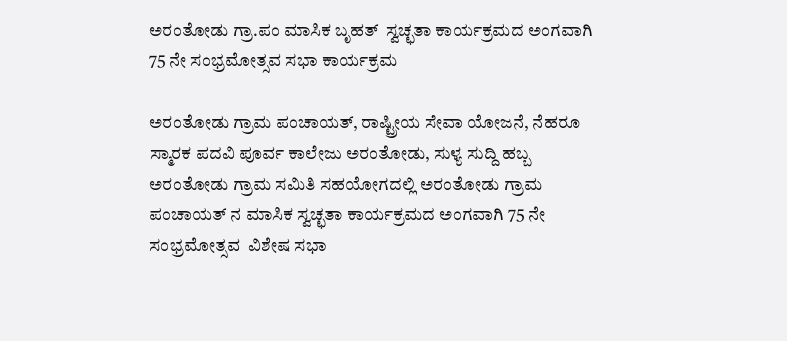ಅರಂತೋಡು ಗ್ರಾ.ಪಂ ಮಾಸಿಕ ಬೃಹತ್  ಸ್ವಚ್ಛತಾ ಕಾರ್ಯಕ್ರಮದ ಅಂಗವಾಗಿ 75 ನೇ ಸಂಭ್ರಮೋತ್ಸವ ಸಭಾ ಕಾರ್ಯಕ್ರಮ

ಅರಂತೋಡು ಗ್ರಾಮ ಪಂಚಾಯತ್, ರಾಷ್ಟ್ರೀಯ ಸೇವಾ ಯೋಜನೆ, ನೆಹರೂ ಸ್ಮಾರಕ ಪದವಿ ಪೂರ್ವ ಕಾಲೇಜು ಅರಂತೋಡು, ಸುಳ್ಯ ಸುದ್ದಿ ಹಬ್ಬ ಅರಂತೋಡು ಗ್ರಾಮ ಸಮಿತಿ ಸಹಯೋಗದಲ್ಲಿ ಅರಂತೋಡು ಗ್ರಾಮ ಪಂಚಾಯತ್ ನ ಮಾಸಿಕ ಸ್ವಚ್ಛತಾ ಕಾರ್ಯಕ್ರಮದ ಅಂಗವಾಗಿ 75 ನೇ ಸಂಭ್ರಮೋತ್ಸವ  ವಿಶೇಷ ಸಭಾ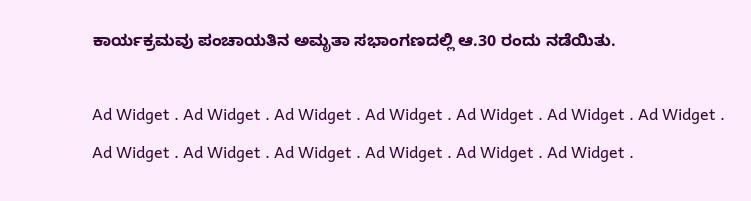ಕಾರ್ಯಕ್ರಮವು ಪಂಚಾಯತಿನ ಅಮೃತಾ ಸಭಾಂಗಣದಲ್ಲಿ ಆ.30 ರಂದು ನಡೆಯಿತು.

Ad Widget . Ad Widget . Ad Widget . Ad Widget . Ad Widget . Ad Widget . Ad Widget . Ad Widget . Ad Widget . Ad Widget . Ad Widget . Ad Widget . Ad Widget .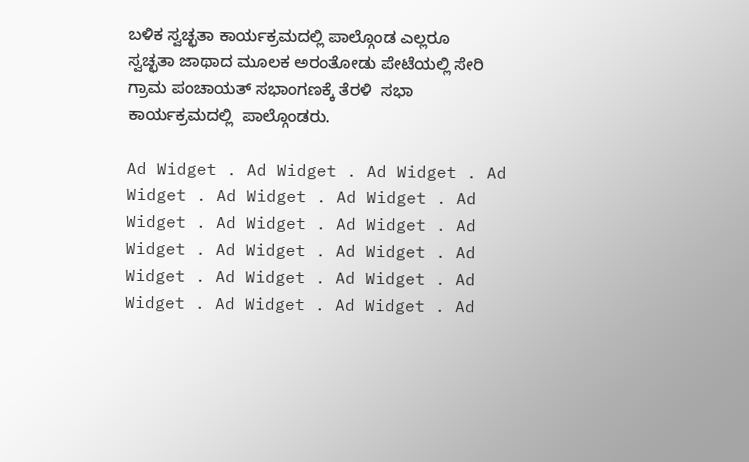ಬಳಿಕ ಸ್ವಚ್ಛತಾ ಕಾರ್ಯಕ್ರಮದಲ್ಲಿ ಪಾಲ್ಗೊಂಡ ಎಲ್ಲರೂ ಸ್ವಚ್ಛತಾ ಜಾಥಾದ ಮೂಲಕ ಅರಂತೋಡು ಪೇಟೆಯಲ್ಲಿ ಸೇರಿ ಗ್ರಾಮ ಪಂಚಾಯತ್ ಸಭಾಂಗಣಕ್ಕೆ ತೆರಳಿ  ಸಭಾ ಕಾರ್ಯಕ್ರಮದಲ್ಲಿ  ಪಾಲ್ಗೊಂಡರು.

Ad Widget . Ad Widget . Ad Widget . Ad Widget . Ad Widget . Ad Widget . Ad Widget . Ad Widget . Ad Widget . Ad Widget . Ad Widget . Ad Widget . Ad Widget . Ad Widget . Ad Widget . Ad Widget . Ad Widget . Ad Widget . Ad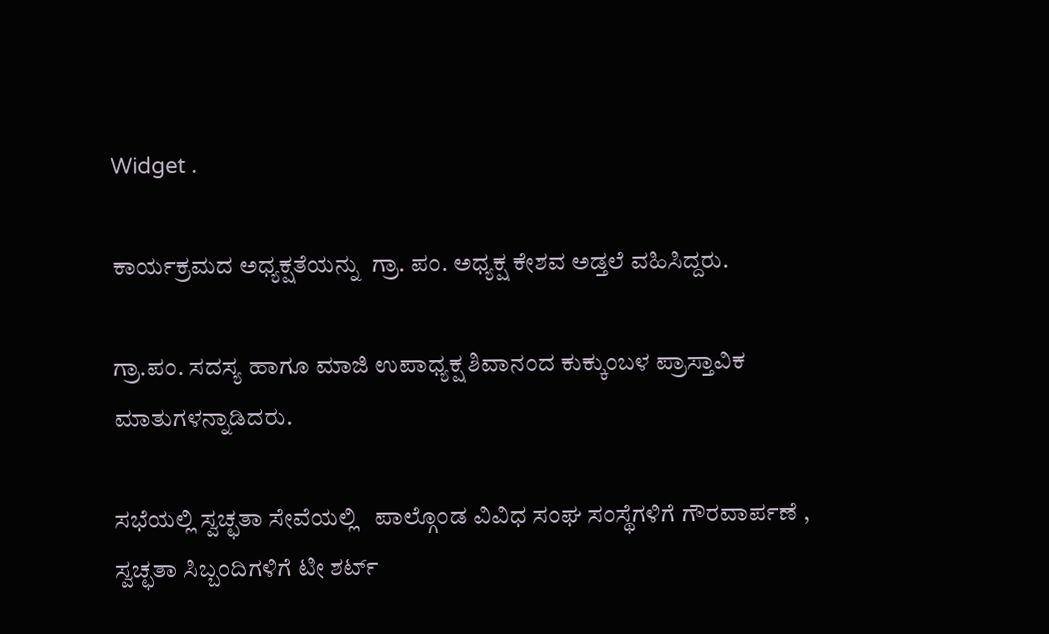Widget .

ಕಾರ್ಯಕ್ರಮದ ಅಧ್ಯಕ್ಷತೆಯನ್ನು  ಗ್ರಾ. ಪಂ. ಅಧ್ಯಕ್ಷ ಕೇಶವ ಅಡ್ತಲೆ ವಹಿಸಿದ್ದರು.

ಗ್ರಾ.ಪಂ. ಸದಸ್ಯ ಹಾಗೂ ಮಾಜಿ ಉಪಾಧ್ಯಕ್ಷ ಶಿವಾನಂದ ಕುಕ್ಕುಂಬಳ ಪ್ರಾಸ್ತಾವಿಕ ಮಾತುಗಳನ್ನಾಡಿದರು.

ಸಭೆಯಲ್ಲಿ ಸ್ವಚ್ಛತಾ ಸೇವೆಯಲ್ಲಿ   ಪಾಲ್ಗೊಂಡ ವಿವಿಧ ಸಂಘ ಸಂಸ್ಥೆಗಳಿಗೆ ಗೌರವಾರ್ಪಣೆ , ಸ್ವಚ್ಛತಾ ಸಿಬ್ಬಂದಿಗಳಿಗೆ ಟೀ ಶರ್ಟ್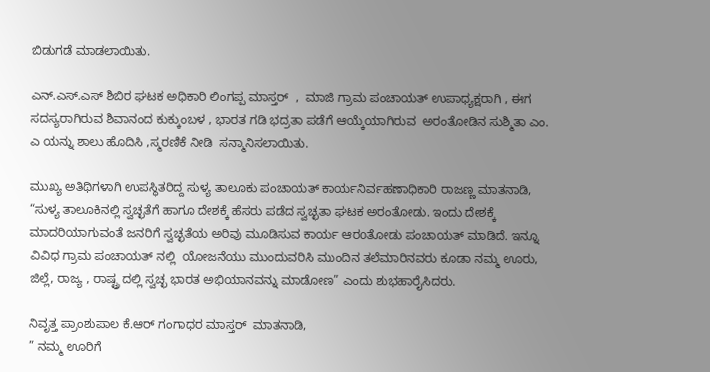ಬಿಡುಗಡೆ ಮಾಡಲಾಯಿತು.

ಎನ್.ಎಸ್.ಎಸ್ ಶಿಬಿರ ಘಟಕ ಅಧಿಕಾರಿ ಲಿಂಗಪ್ಪ ಮಾಸ್ತರ್  ,  ಮಾಜಿ ಗ್ರಾಮ ಪಂಚಾಯತ್ ಉಪಾಧ್ಯಕ್ಷರಾಗಿ , ಈಗ ಸದಸ್ಯರಾಗಿರುವ ಶಿವಾನಂದ ಕುಕ್ಕುಂಬಳ , ಭಾರತ ಗಡಿ ಭದ್ರತಾ ಪಡೆಗೆ ಆಯ್ಕೆಯಾಗಿರುವ  ಅರಂತೋಡಿನ ಸುಶ್ಮಿತಾ ಎಂ. ಎ ಯನ್ನು ಶಾಲು ಹೊದಿಸಿ ,ಸ್ಮರಣಿಕೆ ನೀಡಿ  ಸನ್ಮಾನಿಸಲಾಯಿತು.

ಮುಖ್ಯ ಅತಿಥಿಗಳಾಗಿ ಉಪಸ್ಥಿತರಿದ್ದ ಸುಳ್ಯ ತಾಲೂಕು ಪಂಚಾಯತ್ ಕಾರ್ಯನಿರ್ವಹಣಾಧಿಕಾರಿ ರಾಜಣ್ಣ ಮಾತನಾಡಿ, “ಸುಳ್ಯ ತಾಲೂಕಿನಲ್ಲಿ ಸ್ವಚ್ಛತೆಗೆ ಹಾಗೂ ದೇಶಕ್ಕೆ ಹೆಸರು ಪಡೆದ ಸ್ವಚ್ಛತಾ ಘಟಕ ಅರಂತೋಡು. ಇಂದು ದೇಶಕ್ಕೆ ಮಾದರಿಯಾಗುವಂತೆ ಜನರಿಗೆ ಸ್ವಚ್ಛತೆಯ ಅರಿವು ಮೂಡಿಸುವ ಕಾರ್ಯ ಆರoತೋಡು ಪಂಚಾಯತ್ ಮಾಡಿದೆ. ಇನ್ನೂ ವಿವಿಧ ಗ್ರಾಮ ಪಂಚಾಯತ್ ನಲ್ಲಿ  ಯೋಜನೆಯು ಮುಂದುವರಿಸಿ ಮುಂದಿನ ತಲೆಮಾರಿನವರು ಕೂಡಾ ನಮ್ಮ ಊರು, ಜಿಲ್ಲೆ, ರಾಜ್ಯ , ರಾಷ್ಟ್ರ ದಲ್ಲಿ ಸ್ವಚ್ಛ ಭಾರತ ಅಭಿಯಾನವನ್ನು ಮಾಡೋಣ” ಎಂದು ಶುಭಹಾರೈಸಿದರು.

ನಿವೃತ್ತ ಪ್ರಾಂಶುಪಾಲ ಕೆ.ಆರ್ ಗಂಗಾಧರ ಮಾಸ್ತರ್  ಮಾತನಾಡಿ,
” ನಮ್ಮ ಊರಿಗೆ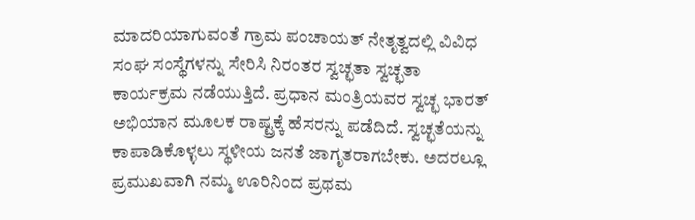ಮಾದರಿಯಾಗುವಂತೆ ಗ್ರಾಮ ಪಂಚಾಯತ್ ನೇತೃತ್ವದಲ್ಲಿ ವಿವಿಧ ಸಂಘ ಸಂಸ್ಥೆಗಳನ್ನು ಸೇರಿಸಿ ನಿರಂತರ ಸ್ವಚ್ಛತಾ ಸ್ವಚ್ಛತಾ ಕಾರ್ಯಕ್ರಮ ನಡೆಯುತ್ತಿದೆ. ಪ್ರಧಾನ ಮಂತ್ರಿಯವರ ಸ್ವಚ್ಛ ಭಾರತ್ ಅಭಿಯಾನ ಮೂಲಕ ರಾಷ್ಟ್ರಕ್ಕೆ ಹೆಸರನ್ನು ಪಡೆದಿದೆ. ಸ್ವಚ್ಛತೆಯನ್ನು  ಕಾಪಾಡಿಕೊಳ್ಳಲು ಸ್ಥಳೀಯ ಜನತೆ ಜಾಗೃತರಾಗಬೇಕು. ಅದರಲ್ಲೂ ಪ್ರಮುಖವಾಗಿ ನಮ್ಮ ಊರಿನಿಂದ ಪ್ರಥಮ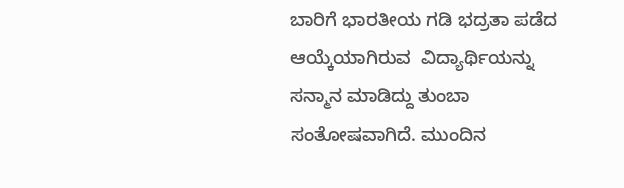ಬಾರಿಗೆ ಭಾರತೀಯ ಗಡಿ ಭದ್ರತಾ ಪಡೆದ ಆಯ್ಕೆಯಾಗಿರುವ  ವಿದ್ಯಾರ್ಥಿಯನ್ನು ಸನ್ಮಾನ ಮಾಡಿದ್ದು ತುಂಬಾ ಸಂತೋಷವಾಗಿದೆ. ಮುಂದಿನ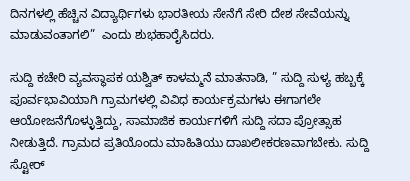ದಿನಗಳಲ್ಲಿ ಹೆಚ್ಚಿನ ವಿದ್ಯಾರ್ಥಿಗಳು ಭಾರತೀಯ ಸೇನೆಗೆ ಸೇರಿ ದೇಶ ಸೇವೆಯನ್ನು ಮಾಡುವಂತಾಗಲಿ”  ಎಂದು ಶುಭಹಾರೈಸಿದರು.

ಸುದ್ದಿ ಕಚೇರಿ ವ್ಯವಸ್ಥಾಪಕ ಯಶ್ವಿತ್ ಕಾಳಮ್ಮನೆ ಮಾತನಾಡಿ, ” ಸುದ್ದಿ ಸುಳ್ಯ ಹಬ್ಬಕ್ಕೆ ಪೂರ್ವಭಾವಿಯಾಗಿ ಗ್ರಾಮಗಳಲ್ಲಿ ವಿವಿಧ ಕಾರ್ಯಕ್ರಮಗಳು ಈಗಾಗಲೇ ಆಯೋಜನೆಗೊಳ್ಳುತ್ತಿದ್ದು, ಸಾಮಾಜಿಕ ಕಾರ್ಯಗಳಿಗೆ ಸುದ್ದಿ ಸದಾ ಪ್ರೋತ್ಸಾಹ ನೀಡುತ್ತಿದೆ. ಗ್ರಾಮದ ಪ್ರತಿಯೊಂದು ಮಾಹಿತಿಯು ದಾಖಲೀಕರಣವಾಗಬೇಕು. ಸುದ್ದಿ ಸ್ಟೋರ್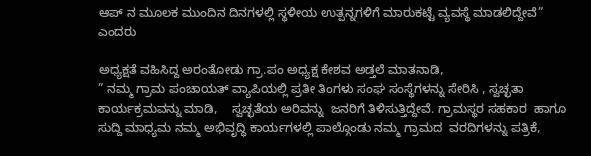ಆಪ್ ನ ಮೂಲಕ ಮುಂದಿನ ದಿನಗಳಲ್ಲಿ ಸ್ಥಳೀಯ ಉತ್ಪನ್ನಗಳಿಗೆ ಮಾರುಕಟ್ಟೆ ವ್ಯವಸ್ಥೆ ಮಾಡಲಿದ್ದೇವೆ” ಎಂದರು

ಅಧ್ಯಕ್ಷತೆ ವಹಿಸಿದ್ದ ಅರಂತೋಡು ಗ್ರಾ.ಪಂ ಅಧ್ಯಕ್ಷ ಕೇಶವ ಅಡ್ತಲೆ ಮಾತನಾಡಿ,
” ನಮ್ಮ ಗ್ರಾಮ ಪಂಚಾಯತ್ ವ್ಯಾಪಿಯಲ್ಲಿ ಪ್ರತೀ ತಿಂಗಳು ಸಂಘ ಸಂಸ್ಥೆಗಳನ್ನು ಸೇರಿಸಿ , ಸ್ವಚ್ಛತಾ ಕಾರ್ಯಕ್ರಮವನ್ನು ಮಾಡಿ,    ಸ್ವಚ್ಛತೆಯ ಅರಿವನ್ನು  ಜನರಿಗೆ ತಿಳಿಸುತ್ತಿದ್ದೇವೆ. ಗ್ರಾಮಸ್ಥರ ಸಹಕಾರ  ಹಾಗೂ ಸುದ್ದಿ ಮಾಧ್ಯಮ ನಮ್ಮ ಅಭಿವೃದ್ಧಿ ಕಾರ್ಯಗಳಲ್ಲಿ ಪಾಲ್ಗೊಂಡು ನಮ್ಮ ಗ್ರಾಮದ  ವರದಿಗಳನ್ನು ಪತ್ರಿಕೆ,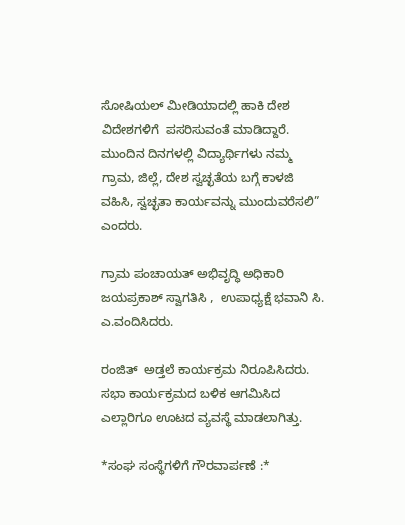ಸೋಷಿಯಲ್ ಮೀಡಿಯಾದಲ್ಲಿ ಹಾಕಿ ದೇಶ ವಿದೇಶಗಳಿಗೆ  ಪಸರಿಸುವಂತೆ ಮಾಡಿದ್ದಾರೆ. ಮುಂದಿನ ದಿನಗಳಲ್ಲಿ ವಿದ್ಯಾರ್ಥಿಗಳು ನಮ್ಮ ಗ್ರಾಮ, ಜಿಲ್ಲೆ, ದೇಶ ಸ್ವಚ್ಛತೆಯ ಬಗ್ಗೆ ಕಾಳಜಿ ವಹಿಸಿ, ಸ್ವಚ್ಛತಾ ಕಾರ್ಯವನ್ನು ಮುಂದುವರೆಸಲಿ” ಎಂದರು.

ಗ್ರಾಮ ಪಂಚಾಯತ್ ಅಭಿವೃದ್ಧಿ ಅಧಿಕಾರಿ ಜಯಪ್ರಕಾಶ್ ಸ್ವಾಗತಿಸಿ ,  ಉಪಾಧ್ಯಕ್ಷೆ ಭವಾನಿ ಸಿ. ಎ.ವಂದಿಸಿದರು.

ರಂಜಿತ್  ಅಡ್ತಲೆ ಕಾರ್ಯಕ್ರಮ ನಿರೂಪಿಸಿದರು. ಸಭಾ ಕಾರ್ಯಕ್ರಮದ ಬಳಿಕ ಆಗಮಿಸಿದ ಎಲ್ಲಾರಿಗೂ ಊಟದ ವ್ಯವಸ್ಥೆ ಮಾಡಲಾಗಿತ್ತು.

*ಸಂಘ ಸಂಸ್ಥೆಗಳಿಗೆ ಗೌರವಾರ್ಪಣೆ :*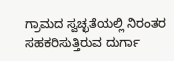ಗ್ರಾಮದ ಸ್ವಚ್ಛತೆಯಲ್ಲಿ ನಿರಂತರ ಸಹಕರಿಸುತ್ತಿರುವ ದುರ್ಗಾ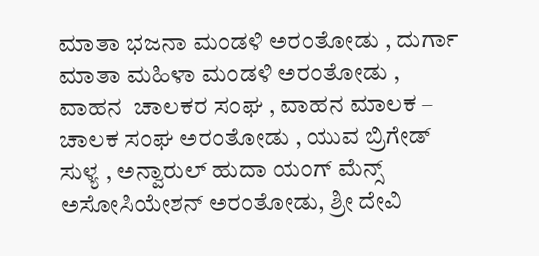ಮಾತಾ ಭಜನಾ ಮಂಡಳಿ ಅರಂತೋಡು , ದುರ್ಗಾ ಮಾತಾ ಮಹಿಳಾ ಮಂಡಳಿ ಅರಂತೋಡು ,  ವಾಹನ  ಚಾಲಕರ ಸಂಘ , ವಾಹನ ಮಾಲಕ – ಚಾಲಕ ಸಂಘ ಅರಂತೋಡು , ಯುವ ಬ್ರಿಗೇಡ್ ಸುಳ್ಯ , ಅನ್ವಾರುಲ್ ಹುದಾ ಯಂಗ್ ಮೆನ್ಸ್ ಅಸೋಸಿಯೇಶನ್ ಅರಂತೋಡು, ಶ್ರೀ ದೇವಿ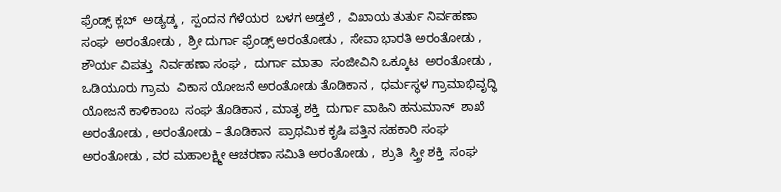ಫ್ರೆಂಡ್ಸ್ ಕ್ಲಬ್  ಅಡ್ಯಡ್ಕ ,  ಸ್ಪಂದನ ಗೆಳೆಯರ  ಬಳಗ ಅಡ್ತಲೆ ,  ವಿಖಾಯ ತುರ್ತು ನಿರ್ವಹಣಾ ಸಂಘ  ಅರಂತೋಡು ,  ಶ್ರೀ ದುರ್ಗಾ ಫ್ರೆಂಡ್ಸ್ ಅರಂತೋಡು ,  ಸೇವಾ ಭಾರತಿ ಅರಂತೋಡು ,  ಶೌರ್ಯ ವಿಪತ್ತು  ನಿರ್ವಹಣಾ ಸಂಘ ,  ದುರ್ಗಾ ಮಾತಾ  ಸಂಜೀವಿನಿ ಒಕ್ಕೂಟ  ಅರಂತೋಡು ,  ಒಡಿಯೂರು ಗ್ರಾಮ  ವಿಕಾಸ ಯೋಜನೆ ಅರಂತೋಡು ತೊಡಿಕಾನ ,  ಧರ್ಮಸ್ಥಳ ಗ್ರಾಮಾಭಿವೃದ್ಧಿ  ಯೋಜನೆ ಕಾಳಿಕಾಂಬ  ಸಂಘ ತೊಡಿಕಾನ , ಮಾತೃ ಶಕ್ತಿ  ದುರ್ಗಾ ವಾಹಿನಿ ಹನುಮಾನ್  ಶಾಖೆ ಅರಂತೋಡು , ಅರಂತೋಡು – ತೊಡಿಕಾನ  ಪ್ರಾಥಮಿಕ ಕೃಷಿ ಪತ್ತಿನ ಸಹಕಾರಿ ಸಂಘ ಅರಂತೋಡು , ವರ ಮಹಾಲಕ್ಷ್ಮೀ ಆಚರಣಾ ಸಮಿತಿ ಅರಂತೋಡು ,  ಶ್ರುತಿ  ಸ್ತ್ರೀ ಶಕ್ತಿ  ಸಂಘ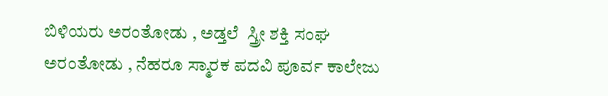ಬಿಳಿಯರು ಅರಂತೋಡು , ಅಡ್ತಲೆ  ಸ್ತ್ರೀ ಶಕ್ತಿ ಸಂಘ ಅರಂತೋಡು , ನೆಹರೂ ಸ್ಮಾರಕ ಪದವಿ ಪೂರ್ವ ಕಾಲೇಜು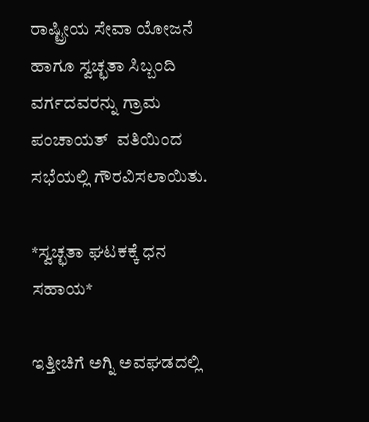ರಾಷ್ಟ್ರೀಯ ಸೇವಾ ಯೋಜನೆ ಹಾಗೂ ಸ್ವಚ್ಛತಾ ಸಿಬ್ಬಂದಿ ವರ್ಗದವರನ್ನು ಗ್ರಾಮ  ಪಂಚಾಯತ್  ವತಿಯಿಂದ ಸಭೆಯಲ್ಲಿ ಗೌರವಿಸಲಾಯಿತು.

*ಸ್ವಚ್ಛತಾ ಘಟಕಕ್ಕೆ ಧನ ಸಹಾಯ*

ಇತ್ತೀಚಿಗೆ ಅಗ್ನಿ ಅವಘಡದಲ್ಲಿ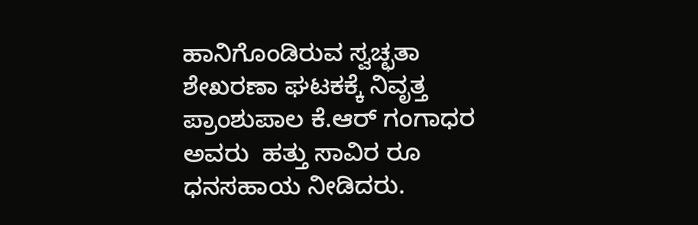ಹಾನಿಗೊಂಡಿರುವ ಸ್ವಚ್ಛತಾ ಶೇಖರಣಾ ಘಟಕಕ್ಕೆ ನಿವೃತ್ತ ಪ್ರಾಂಶುಪಾಲ ಕೆ.ಆರ್ ಗಂಗಾಧರ ಅವರು  ಹತ್ತು ಸಾವಿರ ರೂ ಧನಸಹಾಯ ನೀಡಿದರು.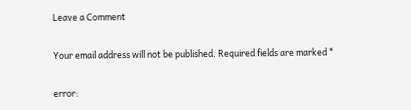Leave a Comment

Your email address will not be published. Required fields are marked *

error: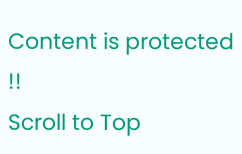Content is protected !!
Scroll to Top